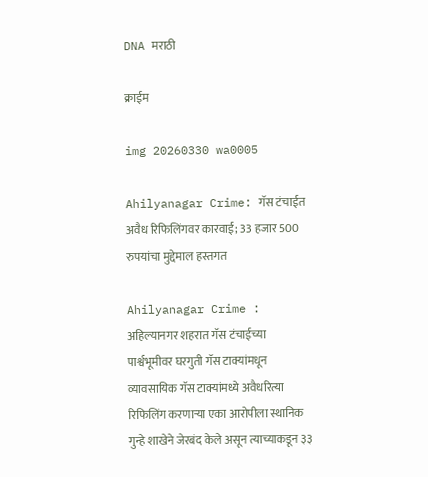DNA मराठी

क्राईम

img 20260330 wa0005

Ahilyanagar Crime: गॅस टंचाईत अवैध रिफिलिंगवर कारवाई; 33 हजार 500 रुपयांचा मुद्देमाल हस्तगत

Ahilyanagar Crime : अहिल्यानगर शहरात गॅस टंचाईच्या पार्श्वभूमीवर घरगुती गॅस टाक्यांमधून व्यावसायिक गॅस टाक्यांमध्ये अवैधरित्या रिफिलिंग करणाऱ्या एका आरोपीला स्थानिक गुन्हे शाखेने जेरबंद केले असून त्याच्याकडून ३३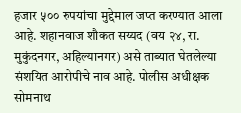हजार ५०० रुपयांचा मुद्देमाल जप्त करण्यात आला आहे. शहानवाज शौकत सय्यद (वय २४, रा. मुकुंदनगर, अहिल्यानगर) असे ताब्यात घेतलेल्या संशयित आरोपीचे नाव आहे. पोलीस अधीक्षक सोमनाथ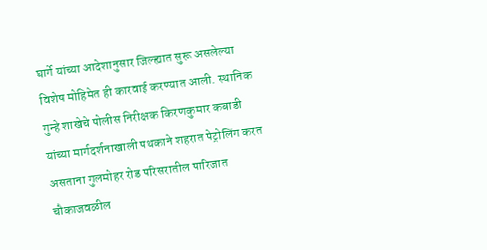घार्गे यांच्या आदेशानुसार जिल्ह्यात सुरू असलेल्या विशेष मोहिमेत ही कारवाई करण्यात आली. स्थानिक गुन्हे शाखेचे पोलीस निरीक्षक किरणकुमार कबाडी यांच्या मार्गदर्शनाखाली पथकाने शहरात पेट्रोलिंग करत असताना गुलमोहर रोड परिसरातील पारिजात चौकाजवळील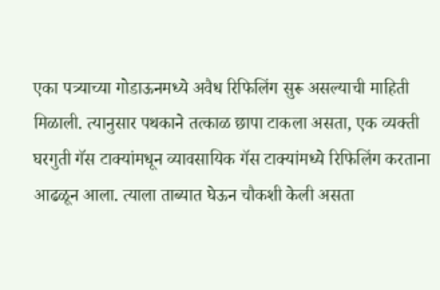एका पत्र्याच्या गोडाऊनमध्ये अवैध रिफिलिंग सुरू असल्याची माहिती मिळाली. त्यानुसार पथकाने तत्काळ छापा टाकला असता, एक व्यक्ती घरगुती गॅस टाक्यांमधून व्यावसायिक गॅस टाक्यांमध्ये रिफिलिंग करताना आढळून आला. त्याला ताब्यात घेऊन चौकशी केली असता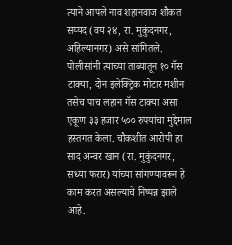त्याने आपले नाव शहानवाज शौकत सय्यद (वय २४, रा. मुकुंदनगर, अहिल्यानगर) असे सांगितले. पोलीसांनी त्याच्या ताब्यातून १० गॅस टाक्या, दोन इलेक्ट्रिक मोटार मशीन तसेच पाच लहान गॅस टाक्या असा एकूण ३३ हजार ५०० रुपयांचा मुद्देमाल हस्तगत केला. चौकशीत आरोपी हा साद अन्वर खान (रा. मुकुंदनगर, सध्या फरार) यांच्या सांगण्यावरून हे काम करत असल्याचे निष्पन्न झाले आहे.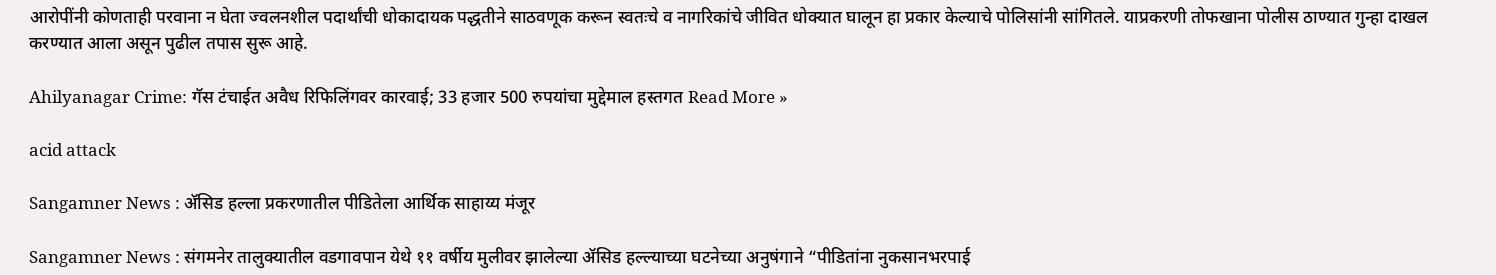आरोपींनी कोणताही परवाना न घेता ज्वलनशील पदार्थांची धोकादायक पद्धतीने साठवणूक करून स्वतःचे व नागरिकांचे जीवित धोक्यात घालून हा प्रकार केल्याचे पोलिसांनी सांगितले. याप्रकरणी तोफखाना पोलीस ठाण्यात गुन्हा दाखल करण्यात आला असून पुढील तपास सुरू आहे.

Ahilyanagar Crime: गॅस टंचाईत अवैध रिफिलिंगवर कारवाई; 33 हजार 500 रुपयांचा मुद्देमाल हस्तगत Read More »

acid attack

Sangamner News : ॲसिड हल्ला प्रकरणातील पीडितेला आर्थिक साहाय्य मंजूर

Sangamner News : संगमनेर तालुक्यातील वडगावपान येथे ११ वर्षीय मुलीवर झालेल्या ॲसिड हल्ल्याच्या घटनेच्या अनुषंगाने “पीडितांना नुकसानभरपाई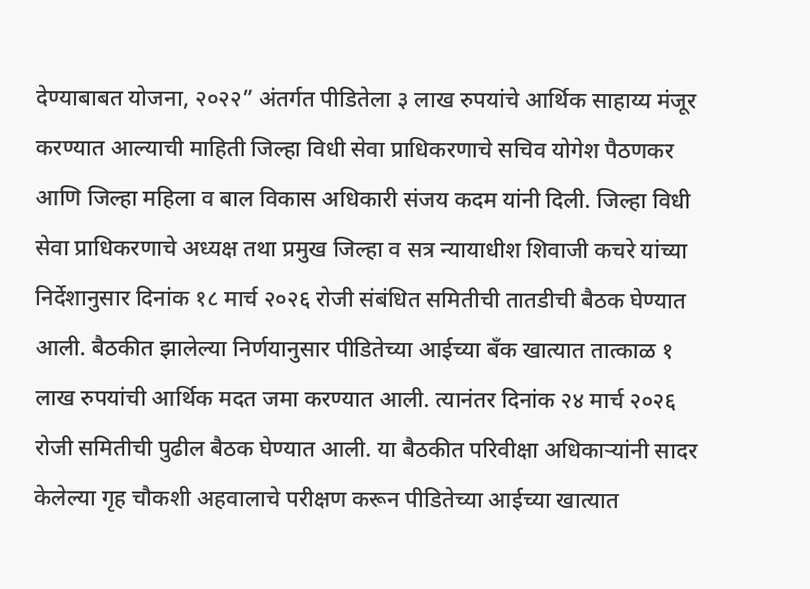देण्याबाबत योजना, २०२२” अंतर्गत पीडितेला ३ लाख रुपयांचे आर्थिक साहाय्य मंजूर करण्यात आल्याची माहिती जिल्हा विधी सेवा प्राधिकरणाचे सचिव योगेश पैठणकर आणि जिल्हा महिला व बाल विकास अधिकारी संजय कदम यांनी दिली. जिल्हा विधी सेवा प्राधिकरणाचे अध्यक्ष तथा प्रमुख जिल्हा व सत्र न्यायाधीश शिवाजी कचरे यांच्या निर्देशानुसार दिनांक १८ मार्च २०२६ रोजी संबंधित समितीची तातडीची बैठक घेण्यात आली. बैठकीत झालेल्या निर्णयानुसार पीडितेच्या आईच्या बँक खात्यात तात्काळ १ लाख रुपयांची आर्थिक मदत जमा करण्यात आली. त्यानंतर दिनांक २४ मार्च २०२६ रोजी समितीची पुढील बैठक घेण्यात आली. या बैठकीत परिवीक्षा अधिकाऱ्यांनी सादर केलेल्या गृह चौकशी अहवालाचे परीक्षण करून पीडितेच्या आईच्या खात्यात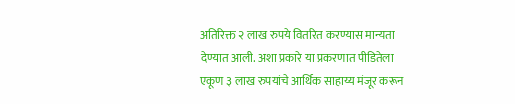अतिरिक्त २ लाख रुपये वितरित करण्यास मान्यता देण्यात आली. अशा प्रकारे या प्रकरणात पीडितेला एकूण ३ लाख रुपयांचे आर्थिक साहाय्य मंजूर करून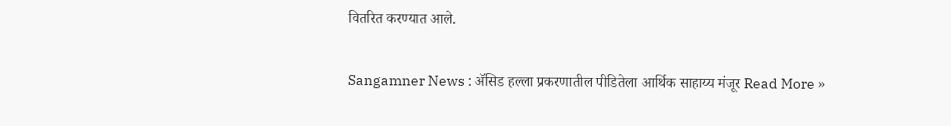वितरित करण्यात आले.

Sangamner News : ॲसिड हल्ला प्रकरणातील पीडितेला आर्थिक साहाय्य मंजूर Read More »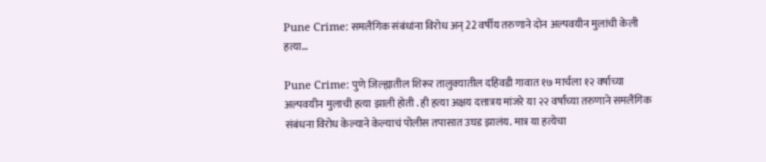Pune Crime: समलैंगिक संबंधांना विरोध अन् 22 वर्षीय तरुणाने दोन अल्पवयीन मुलांची केली हत्या…

Pune Crime: पुणे जिल्ह्यातील शिरूर तालुक्यातील दहिवडी गावात १७ मार्चला १२ वर्षाच्या अल्पवयीन मुलाची हत्या झाली होती . ही हत्या अक्षय दत्तात्रय मांजरे या २२ वर्षांच्या तरुणाने समलैंगिक संबंधना विरोध केल्याने केल्याचं पोलीस तपासात उघड झालंय. मात्र या हत्येचा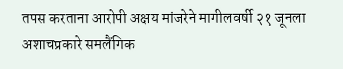तपस करताना आरोपी अक्षय मांजरेने मागीलवर्षी २१ जूनला अशाचप्रकारे समलैंगिक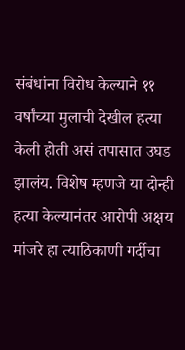संबंधांना विरोध केल्याने ११ वर्षांच्या मुलाची देखील हत्या केली होती असं तपासात उघड झालंय. विशेष म्हणजे या दोन्ही हत्या केल्यानंतर आरोपी अक्षय मांजरे हा त्याठिकाणी गर्दीचा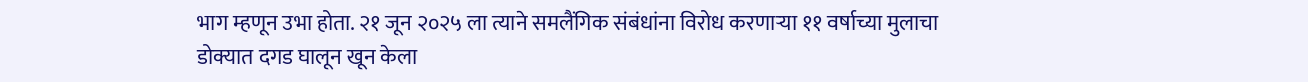भाग म्हणून उभा होता. २१ जून २०२५ ला त्याने समलैंगिक संबंधांना विरोध करणाऱ्या ११ वर्षाच्या मुलाचा डोक्यात दगड घालून खून केला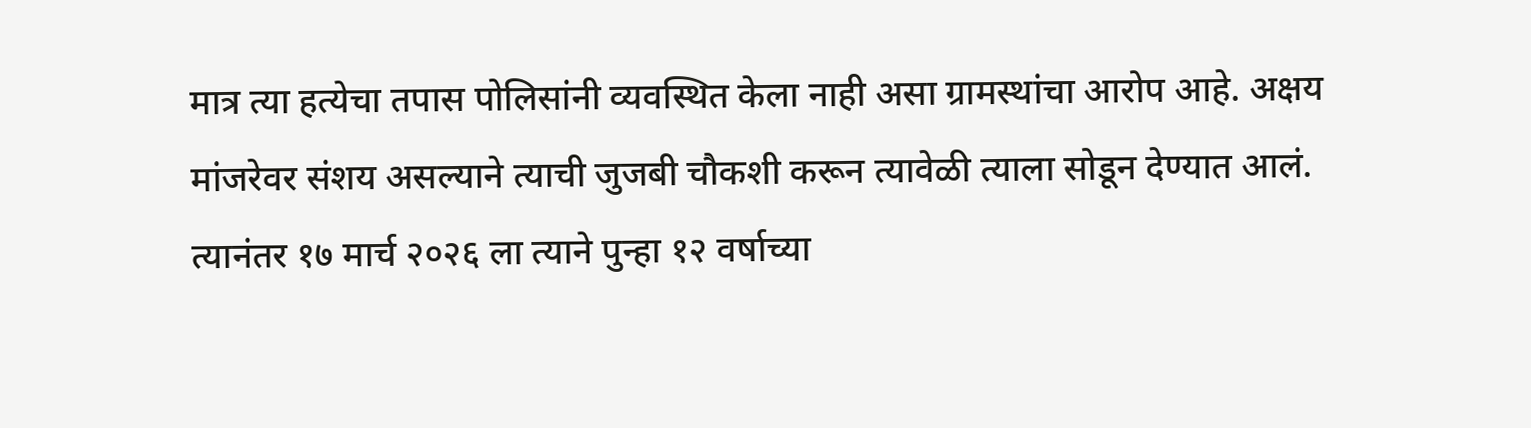मात्र त्या हत्येचा तपास पोलिसांनी व्यवस्थित केला नाही असा ग्रामस्थांचा आरोप आहे. अक्षय मांजरेवर संशय असल्याने त्याची जुजबी चौकशी करून त्यावेळी त्याला सोडून देण्यात आलं. त्यानंतर १७ मार्च २०२६ ला त्याने पुन्हा १२ वर्षाच्या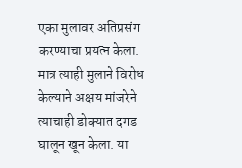एका मुलावर अतिप्रसंग करण्याचा प्रयत्न केला. मात्र त्याही मुलाने विरोध केल्याने अक्षय मांजरेने त्याचाही डोक्यात दगड घालून खून केला. या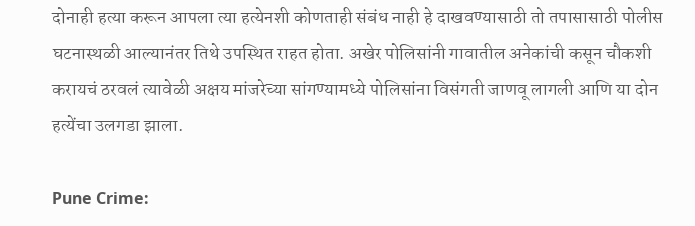दोनाही हत्या करून आपला त्या हत्येनशी कोणताही संबंध नाही हे दाखवण्यासाठी तो तपासासाठी पोलीस घटनास्थळी आल्यानंतर तिथे उपस्थित राहत होता. अखेर पोलिसांनी गावातील अनेकांची कसून चौकशी करायचं ठरवलं त्यावेळी अक्षय मांजरेच्या सांगण्यामध्ये पोलिसांना विसंगती जाणवू लागली आणि या दोन हत्येंचा उलगडा झाला.

Pune Crime: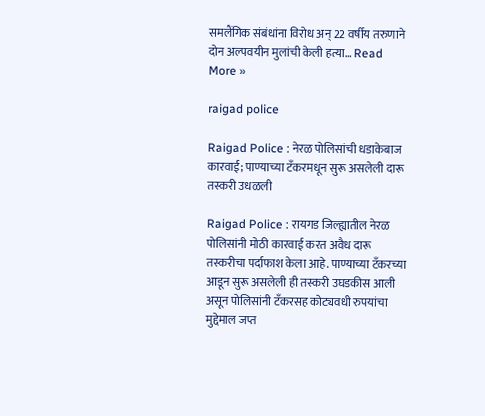समलैंगिक संबंधांना विरोध अन् 22 वर्षीय तरुणाने दोन अल्पवयीन मुलांची केली हत्या… Read More »

raigad police

Raigad Police : नेरळ पोलिसांची धडाकेबाज कारवाई; पाण्याच्या टँकरमधून सुरू असलेली दारू तस्करी उधळली

Raigad Police : रायगड जिल्ह्यातील नेरळ पोलिसांनी मोठी कारवाई करत अवैध दारू तस्करीचा पर्दाफाश केला आहे. पाण्याच्या टँकरच्या आडून सुरू असलेली ही तस्करी उघडकीस आली असून पोलिसांनी टँकरसह कोट्यवधी रुपयांचा मुद्देमाल जप्त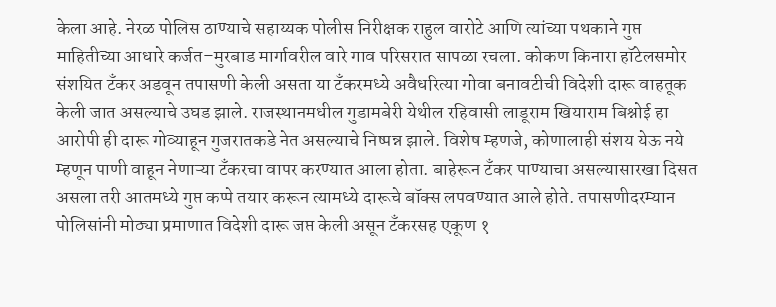केला आहे. नेरळ पोलिस ठाण्याचे सहाय्यक पोलीस निरीक्षक राहुल वारोटे आणि त्यांच्या पथकाने गुप्त माहितीच्या आधारे कर्जत–मुरबाड मार्गावरील वारे गाव परिसरात सापळा रचला. कोकण किनारा हॉटेलसमोर संशयित टँकर अडवून तपासणी केली असता या टँकरमध्ये अवैधरित्या गोवा बनावटीची विदेशी दारू वाहतूक केली जात असल्याचे उघड झाले. राजस्थानमधील गुडामबेरी येथील रहिवासी लाडूराम खियाराम बिश्नोई हा आरोपी ही दारू गोव्याहून गुजरातकडे नेत असल्याचे निष्पन्न झाले. विशेष म्हणजे, कोणालाही संशय येऊ नये म्हणून पाणी वाहून नेणाऱ्या टँकरचा वापर करण्यात आला होता. बाहेरून टँकर पाण्याचा असल्यासारखा दिसत असला तरी आतमध्ये गुप्त कप्पे तयार करून त्यामध्ये दारूचे बॉक्स लपवण्यात आले होते. तपासणीदरम्यान पोलिसांनी मोठ्या प्रमाणात विदेशी दारू जप्त केली असून टँकरसह एकूण १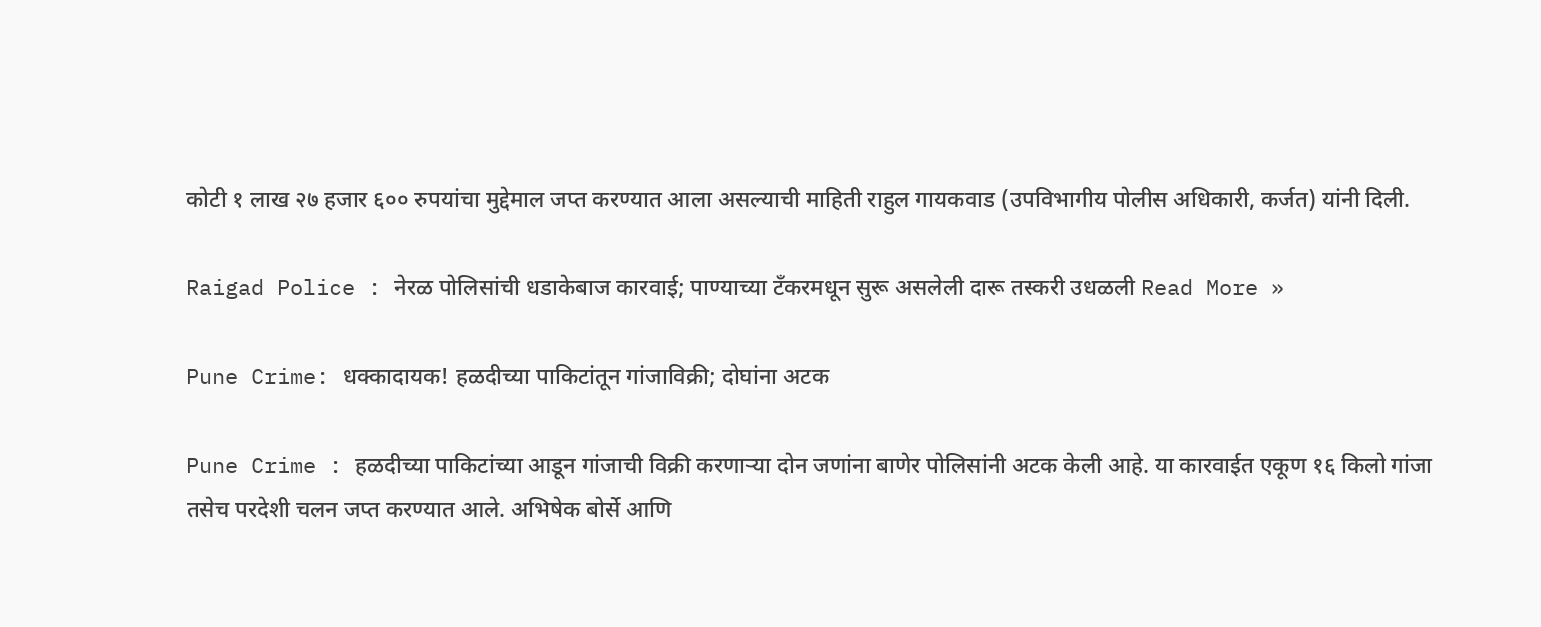कोटी १ लाख २७ हजार ६०० रुपयांचा मुद्देमाल जप्त करण्यात आला असल्याची माहिती राहुल गायकवाड (उपविभागीय पोलीस अधिकारी, कर्जत) यांनी दिली.

Raigad Police : नेरळ पोलिसांची धडाकेबाज कारवाई; पाण्याच्या टँकरमधून सुरू असलेली दारू तस्करी उधळली Read More »

Pune Crime: धक्कादायक! हळदीच्या पाकिटांतून गांजाविक्री; दोघांना अटक

Pune Crime : हळदीच्या पाकिटांच्या आडून गांजाची विक्री करणाऱ्या दोन जणांना बाणेर पोलिसांनी अटक केली आहे. या कारवाईत एकूण १६ किलो गांजा तसेच परदेशी चलन जप्त करण्यात आले. अभिषेक बोर्से आणि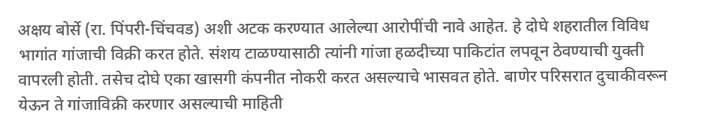अक्षय बोर्से (रा. पिंपरी-चिंचवड) अशी अटक करण्यात आलेल्या आरोपींची नावे आहेत. हे दोघे शहरातील विविध भागांत गांजाची विक्री करत होते. संशय टाळण्यासाठी त्यांनी गांजा हळदीच्या पाकिटांत लपवून ठेवण्याची युक्ती वापरली होती. तसेच दोघे एका खासगी कंपनीत नोकरी करत असल्याचे भासवत होते. बाणेर परिसरात दुचाकीवरून येऊन ते गांजाविक्री करणार असल्याची माहिती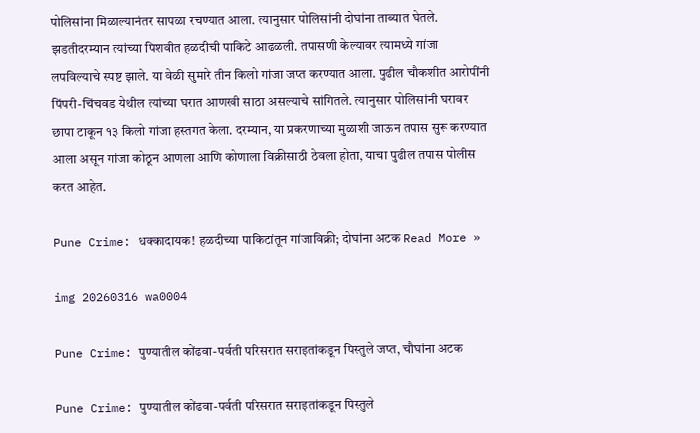पोलिसांना मिळाल्यानंतर सापळा रचण्यात आला. त्यानुसार पोलिसांनी दोघांना ताब्यात घेतले. झडतीदरम्यान त्यांच्या पिशवीत हळदीची पाकिटे आढळली. तपासणी केल्यावर त्यामध्ये गांजा लपविल्याचे स्पष्ट झाले. या वेळी सुमारे तीन किलो गांजा जप्त करण्यात आला. पुढील चौकशीत आरोपींनी पिंपरी-चिंचवड येथील त्यांच्या घरात आणखी साठा असल्याचे सांगितले. त्यानुसार पोलिसांनी घरावर छापा टाकून १३ किलो गांजा हस्तगत केला. दरम्यान, या प्रकरणाच्या मुळाशी जाऊन तपास सुरू करण्यात आला असून गांजा कोठून आणला आणि कोणाला विक्रीसाठी ठेवला होता, याचा पुढील तपास पोलीस करत आहेत.

Pune Crime: धक्कादायक! हळदीच्या पाकिटांतून गांजाविक्री; दोघांना अटक Read More »

img 20260316 wa0004

Pune Crime: पुण्यातील कोंढवा-पर्वती परिसरात सराइतांकडून पिस्तुले जप्त, चौघांना अटक

Pune Crime: पुण्यातील कोंढवा-पर्वती परिसरात सराइतांकडून पिस्तुले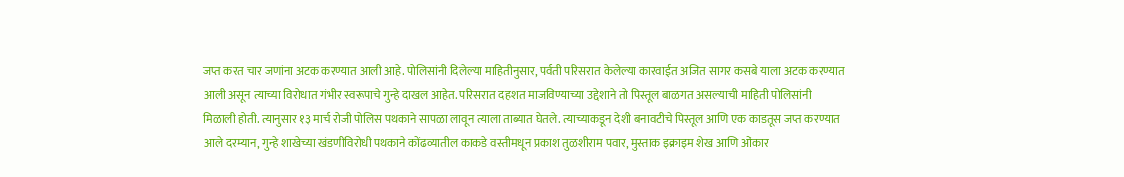जप्त करत चार जणांना अटक करण्यात आली आहे. पोलिसांनी दिलेल्या माहितीनुसार, पर्वती परिसरात केलेल्या कारवाईत अजित सागर कसबे याला अटक करण्यात आली असून त्याच्या विरोधात गंभीर स्वरूपाचे गुन्हे दाखल आहेत. परिसरात दहशत माजविण्याच्या उद्देशाने तो पिस्तूल बाळगत असल्याची माहिती पोलिसांनी मिळाली होती. त्यानुसार १३ मार्च रोजी पोलिस पथकाने सापळा लावून त्याला ताब्यात घेतले. त्याच्याकडून देशी बनावटीचे पिस्तूल आणि एक काडतूस जप्त करण्यात आले दरम्यान, गुन्हे शाखेच्या खंडणीविरोधी पथकाने कोंढव्यातील काकडे वस्तीमधून प्रकाश तुळशीराम पवार, मुस्ताक इक्राइम शेख आणि ओंकार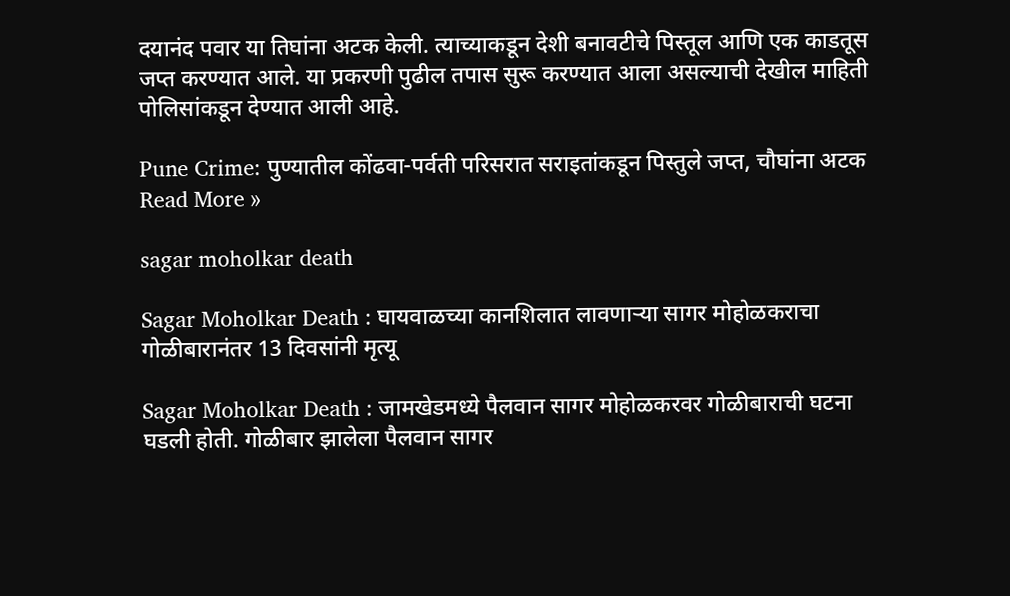दयानंद पवार या तिघांना अटक केली. त्याच्याकडून देशी बनावटीचे पिस्तूल आणि एक काडतूस जप्त करण्यात आले. या प्रकरणी पुढील तपास सुरू करण्यात आला असल्याची देखील माहिती पोलिसांकडून देण्यात आली आहे.

Pune Crime: पुण्यातील कोंढवा-पर्वती परिसरात सराइतांकडून पिस्तुले जप्त, चौघांना अटक Read More »

sagar moholkar death

Sagar Moholkar Death : घायवाळच्या कानशिलात लावणाऱ्या सागर मोहोळकराचा गोळीबारानंतर 13 दिवसांनी मृत्यू

Sagar Moholkar Death : जामखेडमध्ये पैलवान सागर मोहोळकरवर गोळीबाराची घटना घडली होती. गोळीबार झालेला पैलवान सागर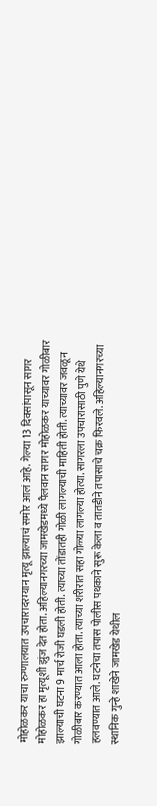मोहोळकर याचा रुग्णालयात उपचारादरम्यान मृत्यू झाल्याचं समोर आलं आहे. गेल्या 13 दिवसांपासून सागर मोहोळकर हा मृत्यूशी झुंज देत होता. अहिल्यानगरच्या जामखेडमध्ये पैलवान सागर मोहोळकर याच्यावर गोळीबार झाल्याची घटना 9 मार्च रोजी घडली होती. त्याच्या तोंडातही गोळी लागल्याची माहिती होती. त्याच्यावर जवळून गोळीबार करण्यात आला होता. त्याच्या शरीरात सहा गोळ्या लागल्या होत्या. सागरला उपचारासाठी पुणे येथे हलवण्यात आले. घटनेचा तपास पोलीस पथकाने सुरू केला व तातडीने तपासाचे चक्र फिरवले. अहिल्यानगरच्या स्थानिक गुन्हे शाखेने जामखेड येथील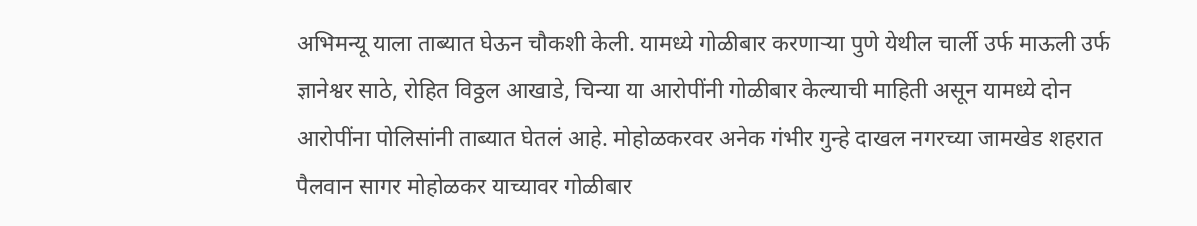अभिमन्यू याला ताब्यात घेऊन चौकशी केली. यामध्ये गोळीबार करणाऱ्या पुणे येथील चार्ली उर्फ माऊली उर्फ ज्ञानेश्वर साठे, रोहित विठ्ठल आखाडे, चिन्या या आरोपींनी गोळीबार केल्याची माहिती असून यामध्ये दोन आरोपींना पोलिसांनी ताब्यात घेतलं आहे. मोहोळकरवर अनेक गंभीर गुन्हे दाखल नगरच्या जामखेड शहरात पैलवान सागर मोहोळकर याच्यावर गोळीबार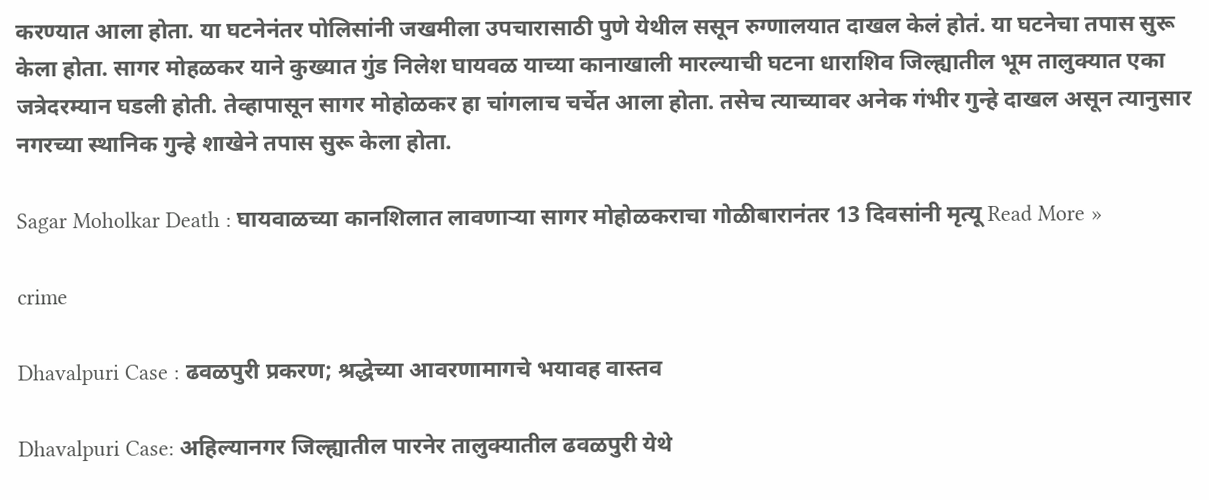करण्यात आला होता. या घटनेनंतर पोलिसांनी जखमीला उपचारासाठी पुणे येथील ससून रुग्णालयात दाखल केलं होतं. या घटनेचा तपास सुरू केला होता. सागर मोहळकर याने कुख्यात गुंड निलेश घायवळ याच्या कानाखाली मारल्याची घटना धाराशिव जिल्ह्यातील भूम तालुक्यात एका जत्रेदरम्यान घडली होती. तेव्हापासून सागर मोहोळकर हा चांगलाच चर्चेत आला होता. तसेच त्याच्यावर अनेक गंभीर गुन्हे दाखल असून त्यानुसार नगरच्या स्थानिक गुन्हे शाखेने तपास सुरू केला होता.

Sagar Moholkar Death : घायवाळच्या कानशिलात लावणाऱ्या सागर मोहोळकराचा गोळीबारानंतर 13 दिवसांनी मृत्यू Read More »

crime

Dhavalpuri Case : ढवळपुरी प्रकरण; श्रद्धेच्या आवरणामागचे भयावह वास्तव

Dhavalpuri Case: अहिल्यानगर जिल्ह्यातील पारनेर तालुक्यातील ढवळपुरी येथे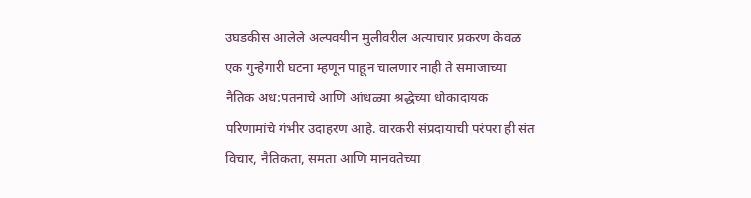उघडकीस आलेले अल्पवयीन मुलीवरील अत्याचार प्रकरण केवळ एक गुन्हेगारी घटना म्हणून पाहून चालणार नाही ते समाजाच्या नैतिक अध:पतनाचे आणि आंधळ्या श्रद्धेच्या धोकादायक परिणामांचे गंभीर उदाहरण आहे. वारकरी संप्रदायाची परंपरा ही संत विचार, नैतिकता, समता आणि मानवतेच्या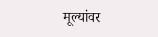मूल्यांवर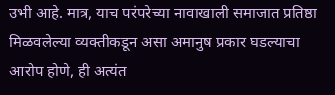उभी आहे. मात्र, याच परंपरेच्या नावाखाली समाजात प्रतिष्ठा मिळवलेल्या व्यक्तीकडून असा अमानुष प्रकार घडल्याचा आरोप होणे, ही अत्यंत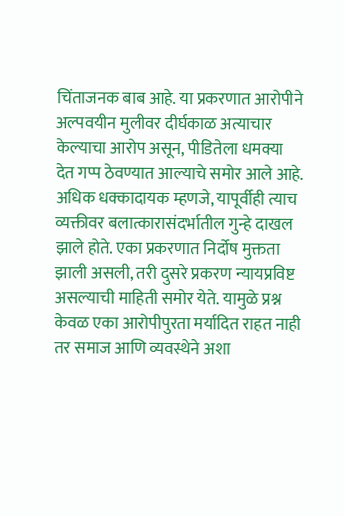चिंताजनक बाब आहे. या प्रकरणात आरोपीने अल्पवयीन मुलीवर दीर्घकाळ अत्याचार केल्याचा आरोप असून, पीडितेला धमक्या देत गप्प ठेवण्यात आल्याचे समोर आले आहे. अधिक धक्कादायक म्हणजे, यापूर्वीही त्याच व्यक्तीवर बलात्कारासंदर्भातील गुन्हे दाखल झाले होते. एका प्रकरणात निर्दोष मुक्तता झाली असली, तरी दुसरे प्रकरण न्यायप्रविष्ट असल्याची माहिती समोर येते. यामुळे प्रश्न केवळ एका आरोपीपुरता मर्यादित राहत नाही तर समाज आणि व्यवस्थेने अशा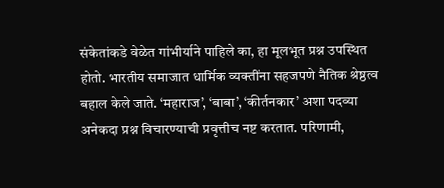संकेतांकडे वेळेत गांभीर्याने पाहिले का, हा मूलभूत प्रश्न उपस्थित होतो. भारतीय समाजात धार्मिक व्यक्तींना सहजपणे नैतिक श्रेष्ठत्व बहाल केले जाते. ‘महाराज’, ‘बाबा’, ‘कीर्तनकार’ अशा पदव्या अनेकदा प्रश्न विचारण्याची प्रवृत्तीच नष्ट करतात. परिणामी,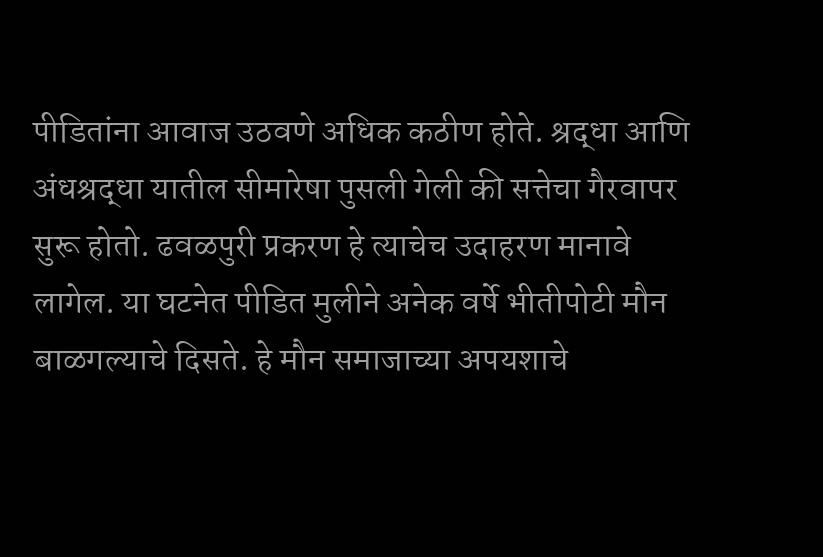पीडितांना आवाज उठवणे अधिक कठीण होते. श्रद्धा आणि अंधश्रद्धा यातील सीमारेषा पुसली गेली की सत्तेचा गैरवापर सुरू होतो. ढवळपुरी प्रकरण हे त्याचेच उदाहरण मानावे लागेल. या घटनेत पीडित मुलीने अनेक वर्षे भीतीपोटी मौन बाळगल्याचे दिसते. हे मौन समाजाच्या अपयशाचे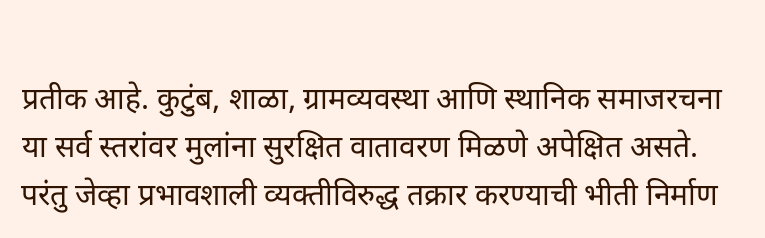प्रतीक आहे. कुटुंब, शाळा, ग्रामव्यवस्था आणि स्थानिक समाजरचना या सर्व स्तरांवर मुलांना सुरक्षित वातावरण मिळणे अपेक्षित असते. परंतु जेव्हा प्रभावशाली व्यक्तीविरुद्ध तक्रार करण्याची भीती निर्माण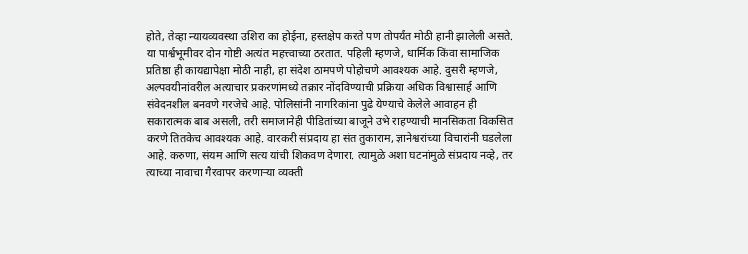होते, तेव्हा न्यायव्यवस्था उशिरा का होईना, हस्तक्षेप करते पण तोपर्यंत मोठी हानी झालेली असते. या पार्श्वभूमीवर दोन गोष्टी अत्यंत महत्त्वाच्या ठरतात. पहिली म्हणजे, धार्मिक किंवा सामाजिक प्रतिष्ठा ही कायद्यापेक्षा मोठी नाही, हा संदेश ठामपणे पोहोचणे आवश्यक आहे. दुसरी म्हणजे, अल्पवयीनांवरील अत्याचार प्रकरणांमध्ये तक्रार नोंदविण्याची प्रक्रिया अधिक विश्वासार्ह आणि संवेदनशील बनवणे गरजेचे आहे. पोलिसांनी नागरिकांना पुढे येण्याचे केलेले आवाहन ही सकारात्मक बाब असली, तरी समाजानेही पीडितांच्या बाजूने उभे राहण्याची मानसिकता विकसित करणे तितकेच आवश्यक आहे. वारकरी संप्रदाय हा संत तुकाराम, ज्ञानेश्वरांच्या विचारांनी घडलेला आहे. करुणा, संयम आणि सत्य यांची शिकवण देणारा. त्यामुळे अशा घटनांमुळे संप्रदाय नव्हे, तर त्याच्या नावाचा गैरवापर करणाऱ्या व्यक्ती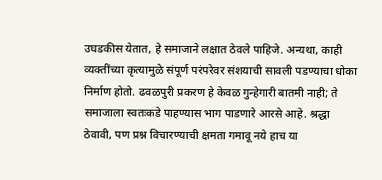उघडकीस येतात, हे समाजाने लक्षात ठेवले पाहिजे. अन्यथा, काही व्यक्तींच्या कृत्यामुळे संपूर्ण परंपरेवर संशयाची सावली पडण्याचा धोका निर्माण होतो. ढवळपुरी प्रकरण हे केवळ गुन्हेगारी बातमी नाही; ते समाजाला स्वतःकडे पाहण्यास भाग पाडणारे आरसे आहे. श्रद्धा ठेवावी, पण प्रश्न विचारण्याची क्षमता गमावू नये हाच या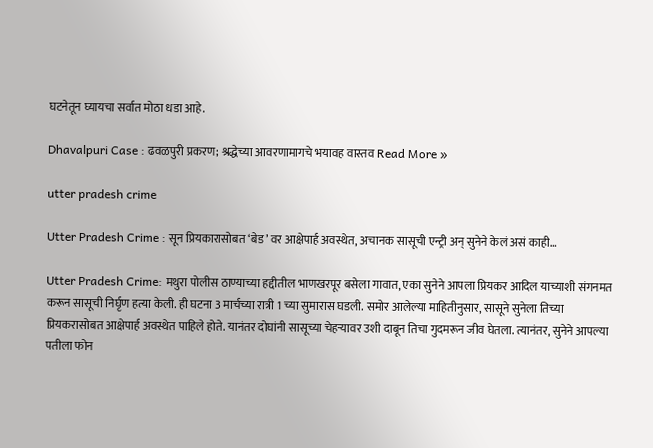घटनेतून घ्यायचा सर्वात मोठा धडा आहे.

Dhavalpuri Case : ढवळपुरी प्रकरण; श्रद्धेच्या आवरणामागचे भयावह वास्तव Read More »

utter pradesh crime

Utter Pradesh Crime : सून प्रियकारासोबत ‘बेड’ वर आक्षेपार्ह अवस्थेत, अचानक सासूची एन्ट्री अन् सुनेने केलं असं काही…

Utter Pradesh Crime: मथुरा पोलीस ठाण्याच्या हद्दीतील भाणखरपूर बसेला गावात, एका सुनेने आपला प्रियकर आदिल याच्याशी संगनमत करून सासूची निर्घृण हत्या केली. ही घटना 3 मार्चच्या रात्री 1 च्या सुमारास घडली. समोर आलेल्या माहितीनुसार, सासूने सुनेला तिच्या प्रियकरासोबत आक्षेपार्ह अवस्थेत पाहिले होते. यानंतर दोघांनी सासूच्या चेहऱ्यावर उशी दाबून तिचा गुदमरून जीव घेतला. त्यानंतर, सुनेने आपल्या पतीला फोन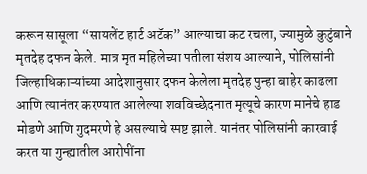करून सासूला “सायलेंट हार्ट अटॅक” आल्याचा कट रचला, ज्यामुळे कुटुंबाने मृतदेह दफन केले. मात्र मृत महिलेच्या पतीला संशय आल्याने, पोलिसांनी जिल्हाधिकाऱ्यांच्या आदेशानुसार दफन केलेला मृतदेह पुन्हा बाहेर काढला आणि त्यानंतर करण्यात आलेल्या शवविच्छेदनात मृत्यूचे कारण मानेचे हाड मोडणे आणि गुदमरणे हे असल्याचे स्पष्ट झाले. यानंतर पोलिसांनी कारवाई करत या गुन्ह्यातील आरोपींना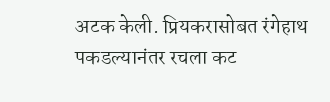अटक केली. प्रियकरासोबत रंगेहाथ पकडल्यानंतर रचला कट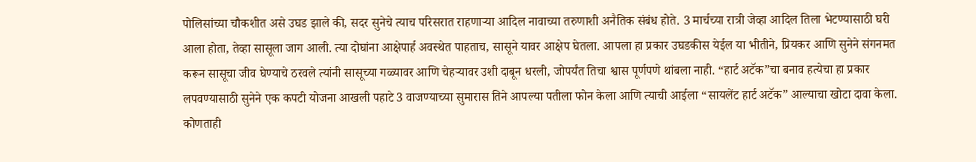पोलिसांच्या चौकशीत असे उघड झाले की, सदर सुनेचे त्याच परिसरात राहणाऱ्या आदिल नावाच्या तरुणाशी अनैतिक संबंध होते. 3 मार्चच्या रात्री जेव्हा आदिल तिला भेटण्यासाठी घरी आला होता, तेव्हा सासूला जाग आली. त्या दोघांना आक्षेपार्ह अवस्थेत पाहताच, सासूने यावर आक्षेप घेतला. आपला हा प्रकार उघडकीस येईल या भीतीने, प्रियकर आणि सुनेने संगनमत करून सासूचा जीव घेण्याचे ठरवले त्यांनी सासूच्या गळ्यावर आणि चेहऱ्यावर उशी दाबून धरली, जोपर्यंत तिचा श्वास पूर्णपणे थांबला नाही. “हार्ट अटॅक”चा बनाव हत्येचा हा प्रकार लपवण्यासाठी सुनेने एक कपटी योजना आखली पहाटे 3 वाजण्याच्या सुमारास तिने आपल्या पतीला फोन केला आणि त्याची आईला “सायलेंट हार्ट अटॅक” आल्याचा खोटा दावा केला. कोणताही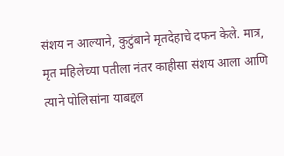संशय न आल्याने, कुटुंबाने मृतदेहाचे दफन केले. मात्र, मृत महिलेच्या पतीला नंतर काहीसा संशय आला आणि त्याने पोलिसांना याबद्दल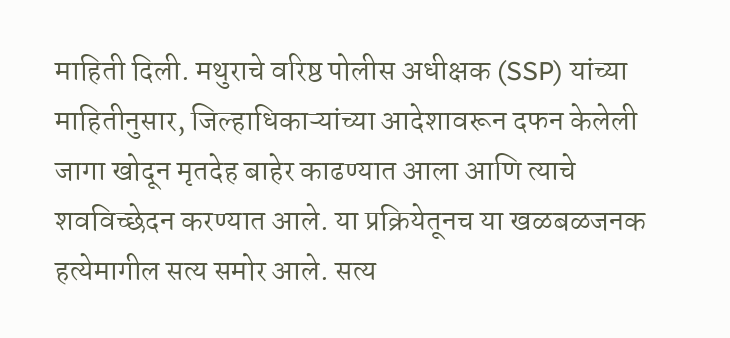माहिती दिली. मथुराचे वरिष्ठ पोलीस अधीक्षक (SSP) यांच्या माहितीनुसार, जिल्हाधिकाऱ्यांच्या आदेशावरून दफन केलेली जागा खोदून मृतदेह बाहेर काढण्यात आला आणि त्याचे शवविच्छेदन करण्यात आले. या प्रक्रियेतूनच या खळबळजनक हत्येमागील सत्य समोर आले. सत्य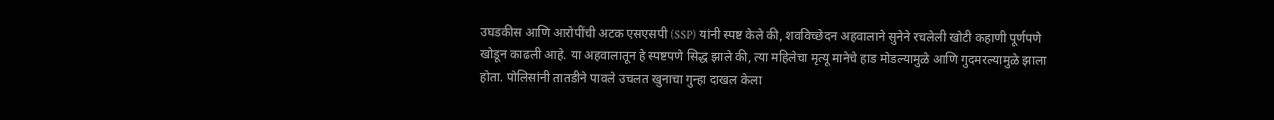उघडकीस आणि आरोपींची अटक एसएसपी (SSP) यांनी स्पष्ट केले की, शवविच्छेदन अहवालाने सुनेने रचलेली खोटी कहाणी पूर्णपणे खोडून काढली आहे. या अहवालातून हे स्पष्टपणे सिद्ध झाले की, त्या महिलेचा मृत्यू मानेचे हाड मोडल्यामुळे आणि गुदमरल्यामुळे झाला होता. पोलिसांनी तातडीने पावले उचलत खुनाचा गुन्हा दाखल केला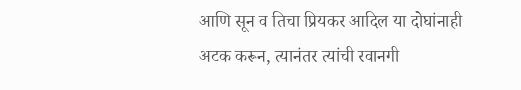आणि सून व तिचा प्रियकर आदिल या दोघांनाही अटक करून, त्यानंतर त्यांची रवानगी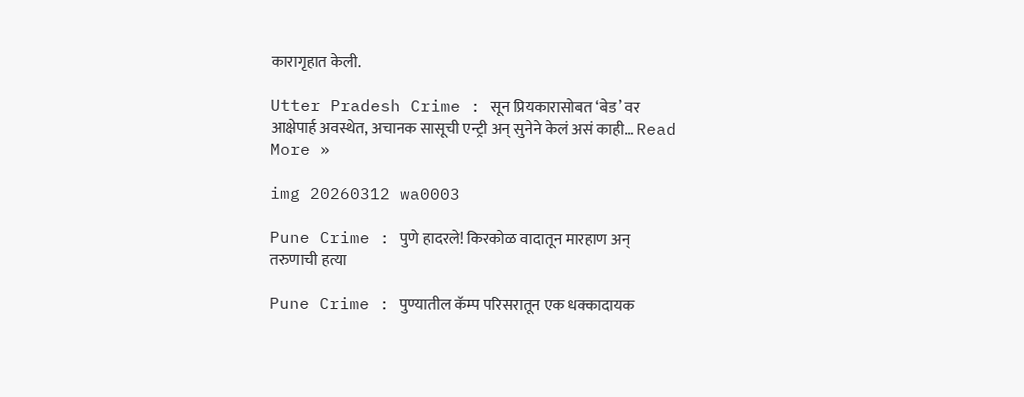कारागृहात केली.

Utter Pradesh Crime : सून प्रियकारासोबत ‘बेड’ वर आक्षेपार्ह अवस्थेत, अचानक सासूची एन्ट्री अन् सुनेने केलं असं काही… Read More »

img 20260312 wa0003

Pune Crime : पुणे हादरले! किरकोळ वादातून मारहाण अन् तरुणाची हत्या

Pune Crime : पुण्यातील कॅम्प परिसरातून एक धक्कादायक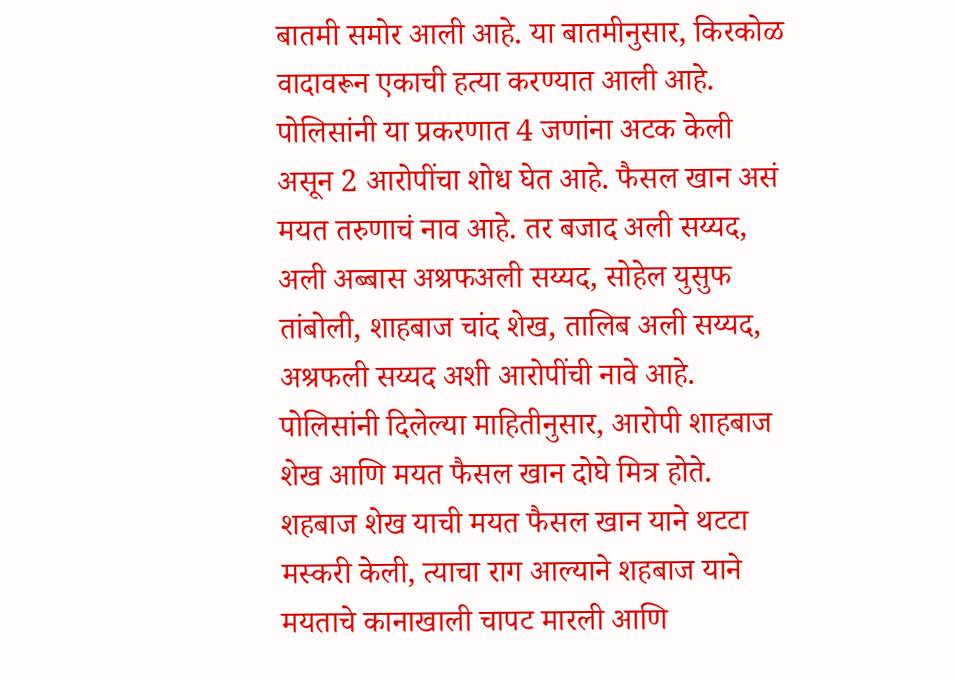बातमी समोर आली आहे. या बातमीनुसार, किरकोळ वादावरून एकाची हत्या करण्यात आली आहे. पोलिसांनी या प्रकरणात 4 जणांना अटक केली असून 2 आरोपींचा शोध घेत आहे. फैसल खान असं मयत तरुणाचं नाव आहे. तर बजाद अली सय्यद, अली अब्बास अश्रफअली सय्यद, सोहेल युसुफ तांबोली, शाहबाज चांद शेख, तालिब अली सय्यद, अश्रफली सय्यद अशी आरोपींची नावे आहे. पोलिसांनी दिलेल्या माहितीनुसार, आरोपी शाहबाज शेख आणि मयत फैसल खान दोघे मित्र होते. शहबाज शेख याची मयत फैसल खान याने थटटा मस्करी केली, त्याचा राग आल्याने शहबाज याने मयताचे कानाखाली चापट मारली आणि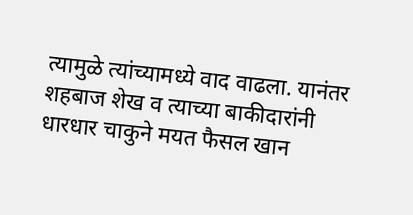त्यामुळे त्यांच्यामध्ये वाद वाढला. यानंतर शहबाज शेख व त्याच्या बाकीदारांनी धारधार चाकुने मयत फैसल खान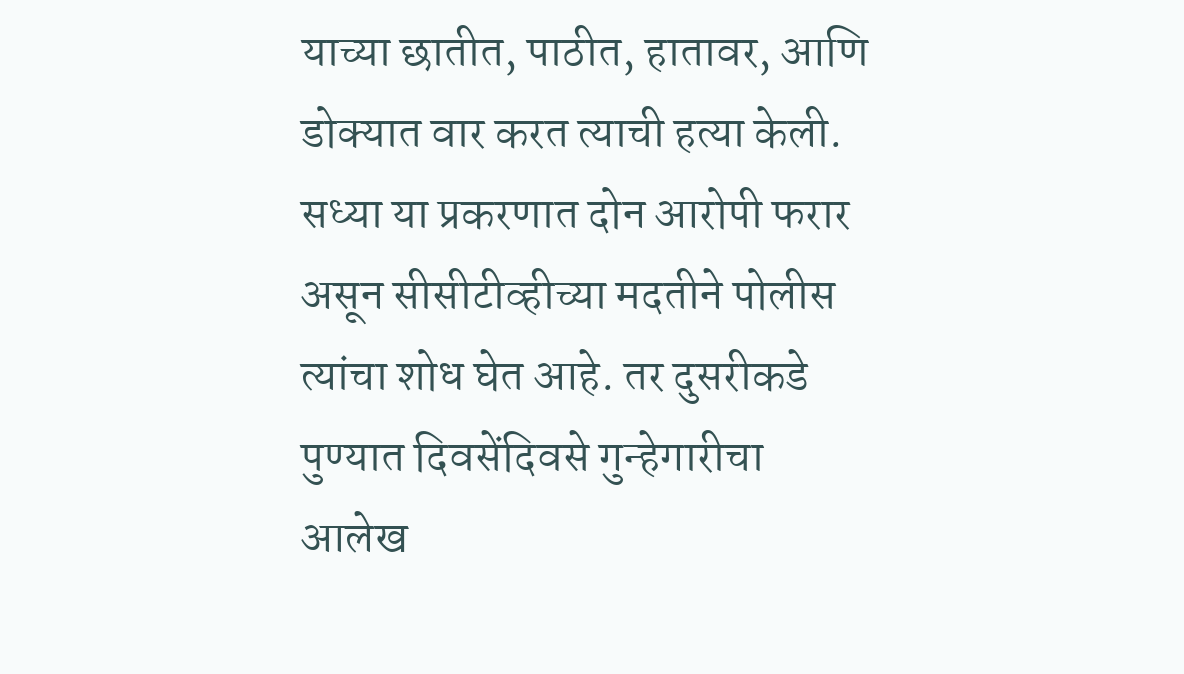याच्या छातीत, पाठीत, हातावर, आणि डोक्यात वार करत त्याची हत्या केली. सध्या या प्रकरणात दोन आरोपी फरार असून सीसीटीव्हीच्या मदतीने पोलीस त्यांचा शोध घेत आहे. तर दुसरीकडे पुण्यात दिवसेंदिवसे गुन्हेगारीचा आलेख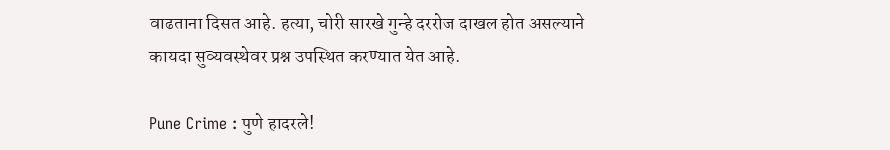वाढताना दिसत आहे. हत्या, चोरी सारखे गुन्हे दररोज दाखल होत असल्याने कायदा सुव्यवस्थेवर प्रश्न उपस्थित करण्यात येत आहे.

Pune Crime : पुणे हादरले!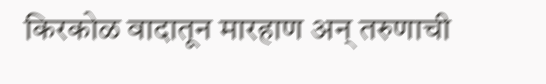किरकोळ वादातून मारहाण अन् तरुणाची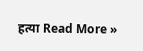हत्या Read More »